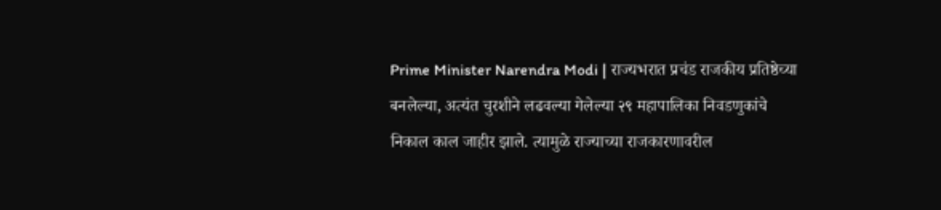Prime Minister Narendra Modi | राज्यभरात प्रचंड राजकीय प्रतिष्ठेच्या बनलेल्या, अत्यंत चुरशीने लढवल्या गेलेल्या २९ महापालिका निवडणुकांचे निकाल काल जाहीर झाले. त्यामुळे राज्याच्या राजकारणावरील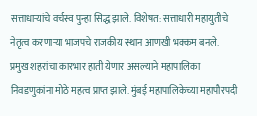सत्ताधाऱ्यांचे वर्चस्व पुन्हा सिद्ध झाले. विशेषत: सत्ताधारी महायुतीचे नेतृत्व करणाऱ्या भाजपचे राजकीय स्थान आणखी भक्कम बनले. प्रमुख शहरांचा कारभार हाती येणार असल्याने महापालिका निवडणुकांना मोठे महत्व प्राप्त झाले. मुंबई महापालिकेच्या महापौरपदी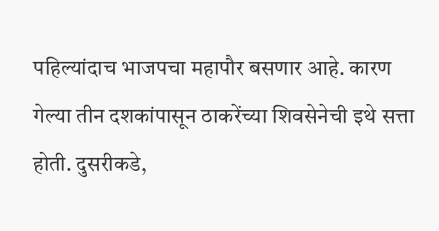पहिल्यांदाच भाजपचा महापौर बसणार आहे. कारण गेल्या तीन दशकांपासून ठाकरेंच्या शिवसेनेची इथे सत्ता होती. दुसरीकडे,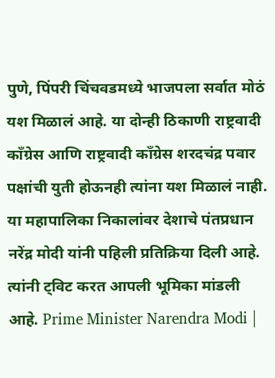पुणे, पिंपरी चिंचवडमध्ये भाजपला सर्वात मोठं यश मिळालं आहे. या दोन्ही ठिकाणी राष्ट्रवादी काँग्रेस आणि राष्ट्रवादी काँग्रेस शरदचंद्र पवार पक्षांची युती होऊनही त्यांना यश मिळालं नाही. या महापालिका निकालांवर देशाचे पंतप्रधान नरेंद्र मोदी यांनी पहिली प्रतिक्रिया दिली आहे. त्यांनी ट्विट करत आपली भूमिका मांडली आहे. Prime Minister Narendra Modi |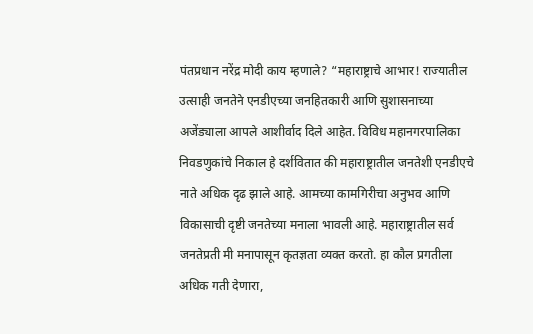पंतप्रधान नरेंद्र मोदी काय म्हणाले? “महाराष्ट्राचे आभार! राज्यातील उत्साही जनतेने एनडीएच्या जनहितकारी आणि सुशासनाच्या अजेंड्याला आपले आशीर्वाद दिले आहेत. विविध महानगरपालिका निवडणुकांचे निकाल हे दर्शवितात की महाराष्ट्रातील जनतेशी एनडीएचे नाते अधिक दृढ झाले आहे. आमच्या कामगिरीचा अनुभव आणि विकासाची दृष्टी जनतेच्या मनाला भावली आहे. महाराष्ट्रातील सर्व जनतेप्रती मी मनापासून कृतज्ञता व्यक्त करतो. हा कौल प्रगतीला अधिक गती देणारा,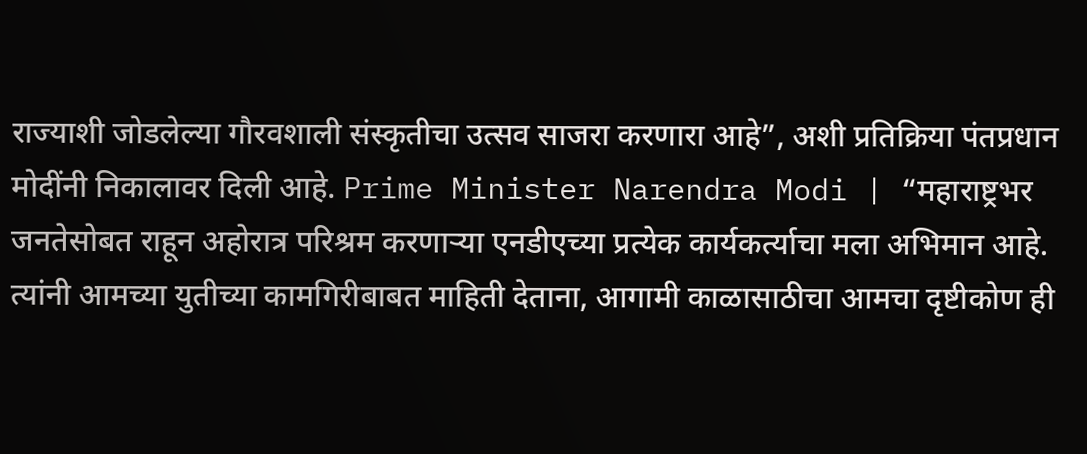राज्याशी जोडलेल्या गौरवशाली संस्कृतीचा उत्सव साजरा करणारा आहे”, अशी प्रतिक्रिया पंतप्रधान मोदींनी निकालावर दिली आहे. Prime Minister Narendra Modi | “महाराष्ट्रभर जनतेसोबत राहून अहोरात्र परिश्रम करणाऱ्या एनडीएच्या प्रत्येक कार्यकर्त्याचा मला अभिमान आहे. त्यांनी आमच्या युतीच्या कामगिरीबाबत माहिती देताना, आगामी काळासाठीचा आमचा दृष्टीकोण ही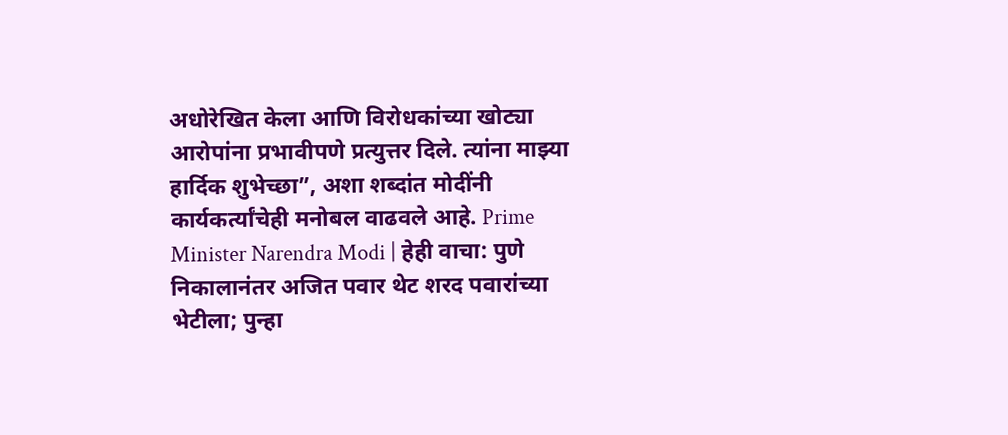अधोरेखित केला आणि विरोधकांच्या खोट्या आरोपांना प्रभावीपणे प्रत्युत्तर दिले. त्यांना माझ्या हार्दिक शुभेच्छा”, अशा शब्दांत मोदींनी कार्यकर्त्यांचेही मनोबल वाढवले आहे. Prime Minister Narendra Modi | हेही वाचा: पुणे निकालानंतर अजित पवार थेट शरद पवारांच्या भेटीला; पुन्हा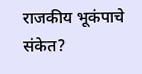राजकीय भूकंपाचे संकेत?